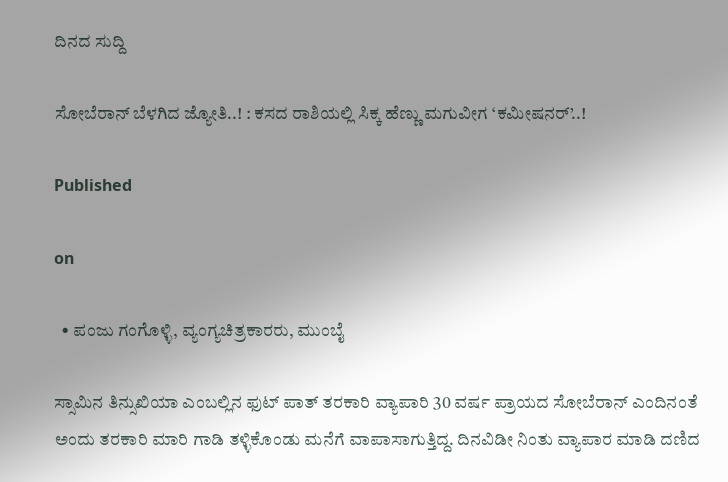ದಿನದ ಸುದ್ದಿ

ಸೋಬೆರಾನ್ ಬೆಳಗಿದ ಜ್ಯೋತಿ..! : ಕಸದ ರಾಶಿಯಲ್ಲಿ ಸಿಕ್ಕ ಹೆಣ್ಣು ಮಗುವೀಗ ‘ಕಮೀಷನರ್’..!

Published

on

  • ಪಂಜು ಗಂಗೊಳ್ಳಿ, ವ್ಯಂಗ್ಯಚಿತ್ರಕಾರರು, ಮುಂಬೈ

ಸ್ಸಾಮಿನ ತಿನ್ಸುಖಿಯಾ ಎಂಬಲ್ಲಿನ ಫುಟ್ ಪಾತ್ ತರಕಾರಿ ವ್ಯಾಪಾರಿ 30 ವರ್ಷ ಪ್ರಾಯದ ಸೋಬೆರಾನ್ ಎಂದಿನಂತೆ ಅಂದು ತರಕಾರಿ ಮಾರಿ ಗಾಡಿ ತಳ್ಳಿಕೊಂಡು ಮನೆಗೆ ವಾಪಾಸಾಗುತ್ತಿದ್ದ. ದಿನವಿಡೀ ನಿಂತು ವ್ಯಾಪಾರ ಮಾಡಿ ದಣಿದ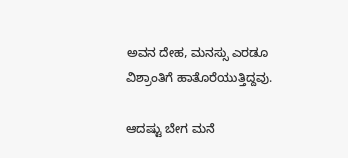ಅವನ ದೇಹ, ಮನಸ್ಸು ಎರಡೂ ವಿಶ್ರಾಂತಿಗೆ ಹಾತೊರೆಯುತ್ತಿದ್ದವು.

ಆದಷ್ಟು ಬೇಗ ಮನೆ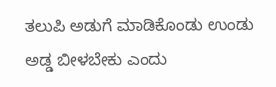ತಲುಪಿ ಅಡುಗೆ ಮಾಡಿಕೊಂಡು ಉಂಡು ಅಡ್ಡ ಬೀಳಬೇಕು ಎಂದು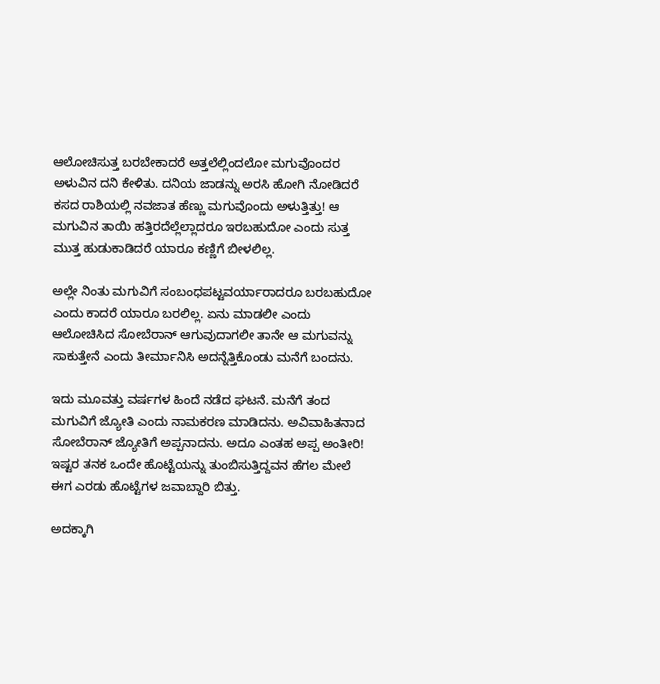ಆಲೋಚಿಸುತ್ತ ಬರಬೇಕಾದರೆ ಅತ್ತಲೆಲ್ಲಿಂದಲೋ ಮಗುವೊಂದರ ಅಳುವಿನ ದನಿ ಕೇಳಿತು. ದನಿಯ ಜಾಡನ್ನು ಅರಸಿ ಹೋಗಿ ನೋಡಿದರೆ ಕಸದ ರಾಶಿಯಲ್ಲಿ ನವಜಾತ ಹೆಣ್ಣು ಮಗುವೊಂದು ಅಳುತ್ತಿತ್ತು! ಆ ಮಗುವಿನ ತಾಯಿ ಹತ್ತಿರದೆಲ್ಲೆಲ್ಲಾದರೂ ಇರಬಹುದೋ ಎಂದು ಸುತ್ತ ಮುತ್ತ ಹುಡುಕಾಡಿದರೆ ಯಾರೂ ಕಣ್ಣಿಗೆ ಬೀಳಲಿಲ್ಲ.

ಅಲ್ಲೇ ನಿಂತು ಮಗುವಿಗೆ ಸಂಬಂಧಪಟ್ಟವರ್ಯಾರಾದರೂ ಬರಬಹುದೋ ಎಂದು ಕಾದರೆ ಯಾರೂ ಬರಲಿಲ್ಲ. ಏನು ಮಾಡಲೀ ಎಂದು ಆಲೋಚಿಸಿದ ಸೋಬೆರಾನ್ ಆಗುವುದಾಗಲೀ ತಾನೇ ಆ ಮಗುವನ್ನು ಸಾಕುತ್ತೇನೆ ಎಂದು ತೀರ್ಮಾನಿಸಿ ಅದನ್ನೆತ್ತಿಕೊಂಡು ಮನೆಗೆ ಬಂದನು.

ಇದು ಮೂವತ್ತು ವರ್ಷಗಳ ಹಿಂದೆ ನಡೆದ ಘಟನೆ. ಮನೆಗೆ ತಂದ ಮಗುವಿಗೆ ಜ್ಯೋತಿ ಎಂದು ನಾಮಕರಣ ಮಾಡಿದನು. ಅವಿವಾಹಿತನಾದ ಸೋಬೆರಾನ್ ಜ್ಯೋತಿಗೆ ಅಪ್ಪನಾದನು. ಅದೂ ಎಂತಹ ಅಪ್ಪ ಅಂತೀರಿ! ಇಷ್ಟರ ತನಕ ಒಂದೇ ಹೊಟ್ಟೆಯನ್ನು ತುಂಬಿಸುತ್ತಿದ್ದವನ ಹೆಗಲ ಮೇಲೆ ಈಗ ಎರಡು ಹೊಟ್ಟೆಗಳ ಜವಾಬ್ದಾರಿ ಬಿತ್ತು.

ಅದಕ್ಕಾಗಿ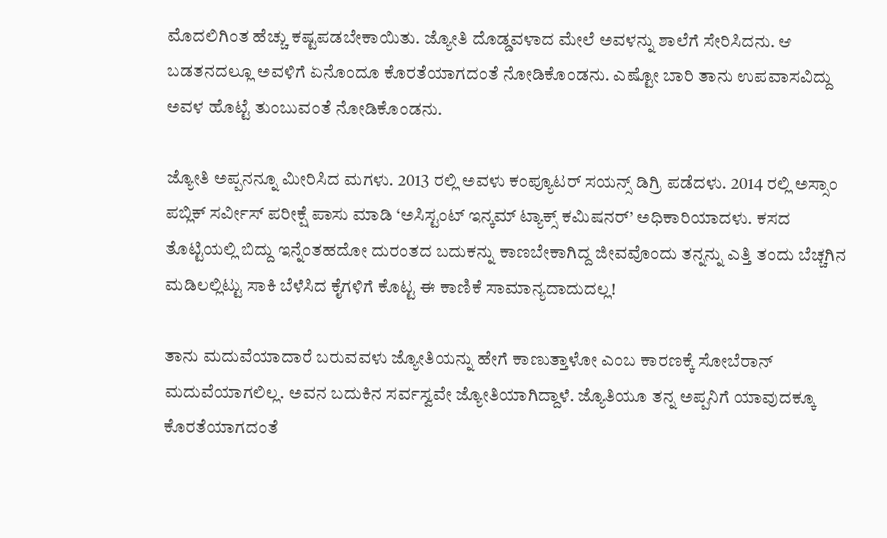ಮೊದಲಿಗಿಂತ ಹೆಚ್ಚು ಕಷ್ಟಪಡಬೇಕಾಯಿತು. ಜ್ಯೋತಿ ದೊಡ್ಡವಳಾದ ಮೇಲೆ ಅವಳನ್ನು ಶಾಲೆಗೆ ಸೇರಿಸಿದನು. ಆ ಬಡತನದಲ್ಲೂ ಅವಳಿಗೆ ಏನೊಂದೂ ಕೊರತೆಯಾಗದಂತೆ ನೋಡಿಕೊಂಡನು. ಎಷ್ಟೋ ಬಾರಿ ತಾನು ಉಪವಾಸವಿದ್ದು ಅವಳ ಹೊಟ್ಟೆ ತುಂಬುವಂತೆ ನೋಡಿಕೊಂಡನು.

ಜ್ಯೋತಿ ಅಪ್ಪನನ್ನೂ ಮೀರಿಸಿದ ಮಗಳು. 2013 ರಲ್ಲಿ ಅವಳು ಕಂಪ್ಯೂಟರ್ ಸಯನ್ಸ್ ಡಿಗ್ರಿ ಪಡೆದಳು. 2014 ರಲ್ಲಿ ಅಸ್ಸಾಂ ಪಬ್ಲಿಕ್ ಸರ್ವೀಸ್ ಪರೀಕ್ಷೆ ಪಾಸು ಮಾಡಿ ‘ಅಸಿಸ್ಟಂಟ್ ಇನ್ಕಮ್ ಟ್ಯಾಕ್ಸ್ ಕಮಿಷನರ್’ ಅಧಿಕಾರಿಯಾದಳು. ಕಸದ ತೊಟ್ಟಿಯಲ್ಲಿ ಬಿದ್ದು ಇನ್ನೆಂತಹದೋ ದುರಂತದ ಬದುಕನ್ನು ಕಾಣಬೇಕಾಗಿದ್ದ ಜೀವವೊಂದು ತನ್ನನ್ನು ಎತ್ತಿ ತಂದು ಬೆಚ್ಚಗಿನ ಮಡಿಲಲ್ಲಿಟ್ಟು ಸಾಕಿ ಬೆಳೆಸಿದ ಕೈಗಳಿಗೆ ಕೊಟ್ಟ ಈ ಕಾಣಿಕೆ ಸಾಮಾನ್ಯದಾದುದಲ್ಲ!

ತಾನು ಮದುವೆಯಾದಾರೆ ಬರುವವಳು ಜ್ಯೋತಿಯನ್ನು ಹೇಗೆ ಕಾಣುತ್ತಾಳೋ ಎಂಬ ಕಾರಣಕ್ಕೆ ಸೋಬೆರಾನ್ ಮದುವೆಯಾಗಲಿಲ್ಲ. ಅವನ ಬದುಕಿನ ಸರ್ವಸ್ವವೇ ಜ್ಯೋತಿಯಾಗಿದ್ದಾಳೆ. ಜ್ಯೊತಿಯೂ ತನ್ನ ಅಪ್ಪನಿಗೆ ಯಾವುದಕ್ಕೂ ಕೊರತೆಯಾಗದಂತೆ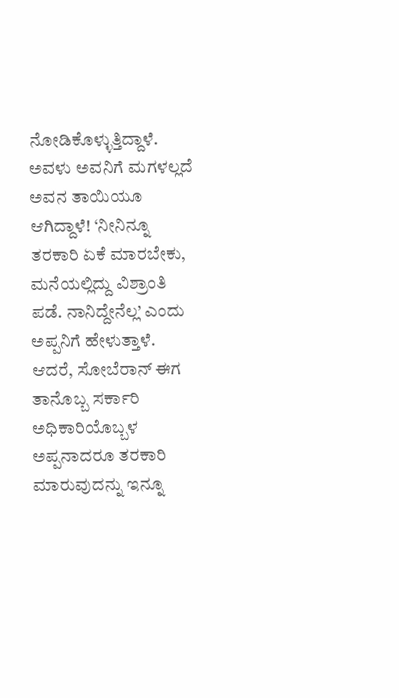ನೋಡಿಕೊಳ್ಳುತ್ತಿದ್ದಾಳೆ. ಅವಳು ಅವನಿಗೆ ಮಗಳಲ್ಲದೆ ಅವನ ತಾಯಿಯೂ ಆಗಿದ್ದಾಳೆ! ‘ನೀನಿನ್ನೂ ತರಕಾರಿ ಏಕೆ ಮಾರಬೇಕು, ಮನೆಯಲ್ಲಿದ್ದು ವಿಶ್ರಾಂತಿ ಪಡೆ. ನಾನಿದ್ದೇನೆಲ್ಲ’ ಎಂದು ಅಪ್ಪನಿಗೆ ಹೇಳುತ್ತಾಳೆ. ಆದರೆ, ಸೋಬೆರಾನ್ ಈಗ ತಾನೊಬ್ಬ ಸರ್ಕಾರಿ ಅಧಿಕಾರಿಯೊಬ್ಬಳ ಅಪ್ಪನಾದರೂ ತರಕಾರಿ ಮಾರುವುದನ್ನು ಇನ್ನೂ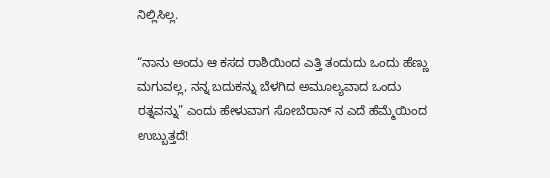ನಿಲ್ಲಿಸಿಲ್ಲ.

“ನಾನು ಅಂದು ಆ ಕಸದ ರಾಶಿಯಿಂದ ಎತ್ತಿ ತಂದುದು ಒಂದು ಹೆಣ್ಣು ಮಗುವಲ್ಲ, ನನ್ನ ಬದುಕನ್ನು ಬೆಳಗಿದ ಅಮೂಲ್ಯವಾದ ಒಂದು ರತ್ನವನ್ನು” ಎಂದು ಹೇಳುವಾಗ ಸೋಬೆರಾನ್ ನ ಎದೆ ಹೆಮ್ಮೆಯಿಂದ ಉಬ್ಬುತ್ತದೆ!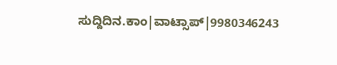ಸುದ್ದಿದಿನ.ಕಾಂ|ವಾಟ್ಸಾಪ್|9980346243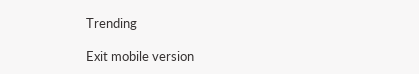Trending

Exit mobile version